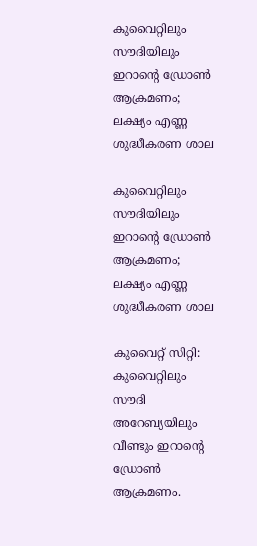കുവൈറ്റിലും സൗദിയിലും ഇറാന്റെ ഡ്രോണ്‍ ആക്രമണം; ലക്ഷ്യം എണ്ണ ശുദ്ധീകരണ ശാല

കുവൈറ്റിലും സൗദിയിലും ഇറാന്റെ ഡ്രോണ്‍ ആക്രമണം; ലക്ഷ്യം എണ്ണ ശുദ്ധീകരണ ശാല

കുവൈറ്റ് സിറ്റി: കുവൈറ്റിലും സൗദി അറേബ്യയിലും വീണ്ടും ഇറാന്റെ ഡ്രോണ്‍ ആക്രമണം.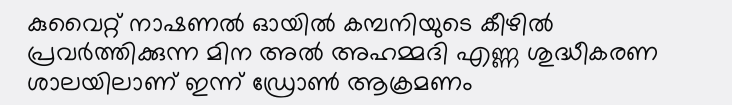കുവൈറ്റ് നാഷണല്‍ ഓയില്‍ കമ്പനിയുടെ കീഴില്‍ പ്രവര്‍ത്തിക്കുന്ന മിന അല്‍ അഹമ്മദി എണ്ണ ശുദ്ധീകരണ ശാലയിലാണ് ഇന്ന് ഡ്രോണ്‍ ആക്രമണം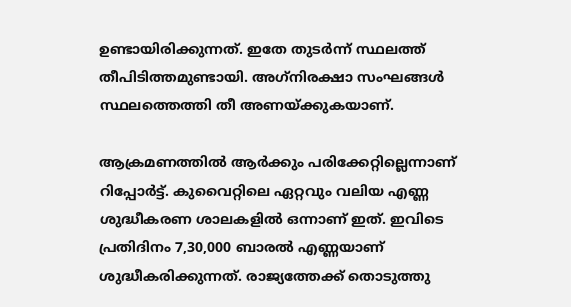ഉണ്ടായിരിക്കുന്നത്. ഇതേ തുടര്‍ന്ന് സ്ഥലത്ത് തീപിടിത്തമുണ്ടായി. അഗ്‌നിരക്ഷാ സംഘങ്ങള്‍ സ്ഥലത്തെത്തി തീ അണയ്ക്കുകയാണ്.

ആക്രമണത്തില്‍ ആര്‍ക്കും പരിക്കേറ്റില്ലെന്നാണ് റിപ്പോര്‍ട്ട്. കുവൈറ്റിലെ ഏറ്റവും വലിയ എണ്ണ ശുദ്ധീകരണ ശാലകളില്‍ ഒന്നാണ് ഇത്. ഇവിടെ പ്രതിദിനം 7,30,000 ബാരല്‍ എണ്ണയാണ് ശുദ്ധീകരിക്കുന്നത്. രാജ്യത്തേക്ക് തൊടുത്തു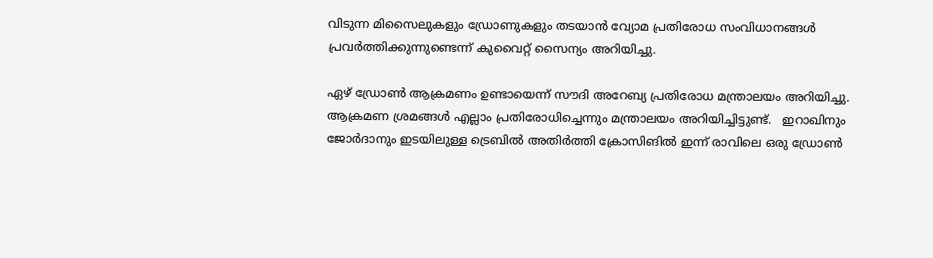വിടുന്ന മിസൈലുകളും ഡ്രോണുകളും തടയാന്‍ വ്യോമ പ്രതിരോധ സംവിധാനങ്ങള്‍ പ്രവര്‍ത്തിക്കുന്നുണ്ടെന്ന് കുവൈറ്റ് സൈന്യം അറിയിച്ചു.

ഏഴ് ഡ്രോണ്‍ ആക്രമണം ഉണ്ടായെന്ന് സൗദി അറേബ്യ പ്രതിരോധ മന്ത്രാലയം അറിയിച്ചു. ആക്രമണ ശ്രമങ്ങള്‍ എല്ലാം പ്രതിരോധിച്ചെന്നും മന്ത്രാലയം അറിയിച്ചിട്ടുണ്ട്.   ഇറാഖിനും ജോര്‍ദാനും ഇടയിലുള്ള ട്രെബില്‍ അതിര്‍ത്തി ക്രോസിങില്‍ ഇന്ന് രാവിലെ ഒരു ഡ്രോണ്‍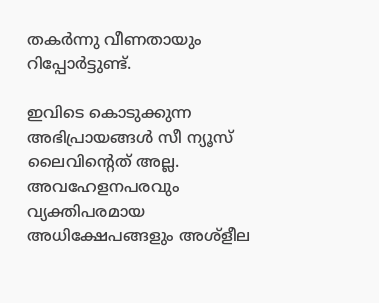തകര്‍ന്നു വീണതായും റിപ്പോര്‍ട്ടുണ്ട്.

ഇവിടെ കൊടുക്കുന്ന അഭിപ്രായങ്ങള്‍ സീ ന്യൂസ് ലൈവിന്റെത് അല്ല. അവഹേളനപരവും വ്യക്തിപരമായ അധിക്ഷേപങ്ങളും അശ്‌ളീല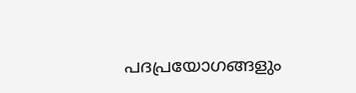പദപ്രയോഗങ്ങളും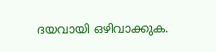ദയവായി ഒഴിവാക്കുക.